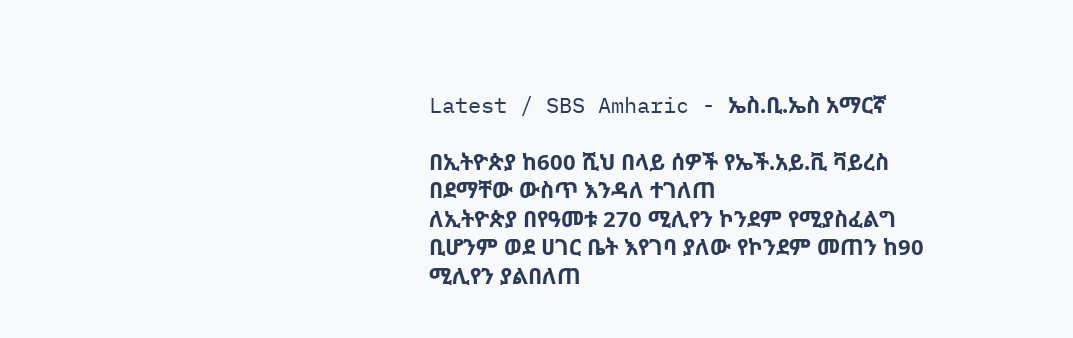Latest / SBS Amharic - ኤስ.ቢ.ኤስ አማርኛ

በኢትዮጵያ ከ600 ሺህ በላይ ሰዎች የኤች.አይ.ቪ ቫይረስ በደማቸው ውስጥ እንዳለ ተገለጠ
ለኢትዮጵያ በየዓመቱ 270 ሚሊየን ኮንደም የሚያስፈልግ ቢሆንም ወደ ሀገር ቤት እየገባ ያለው የኮንደም መጠን ከ90 ሚሊየን ያልበለጠ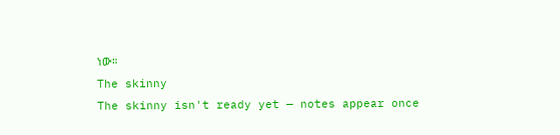ነው።
The skinny
The skinny isn't ready yet — notes appear once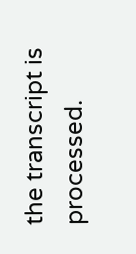the transcript is processed.